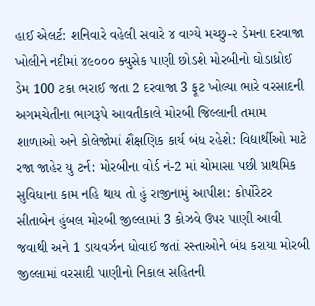હાઈ એલર્ટ: શનિવારે વહેલી સવારે ૪ વાગ્યે મચ્છુ-૨ ડેમના દરવાજા ખોલીને નદીમાં ૪૯૦૦૦ ક્યુસેક પાણી છોડશે મોરબીનો ઘોડાધ્રોઈ ડેમ 100 ટકા ભરાઈ જતા 2 દરવાજા 3 ફૂટ ખોલ્યા ભારે વરસાદની અગમચેતીના ભાગરૂપે આવતીકાલે મોરબી જિલ્લાની તમામ શાળાઓ અને કોલેજોમાં શૈક્ષણિક કાર્ય બંધ રહેશે: વિદ્યાર્થીઓ માટે રજા જાહેર યુ ટર્ન: મોરબીના વોર્ડ નં-2 માં ચોમાસા પછી પ્રાથમિક સુવિધાના કામ નહિ થાય તો હું રાજીનામું આપીશ: કોર્પોરેટર સીતાબેન હુંબલ મોરબી જીલ્લામાં 3 કોઝવે ઉપર પાણી આવી જવાથી અને 1 ડાયવર્ઝન ધોવાઈ જતાં રસ્તાઓને બંધ કરાયા મોરબી જીલ્લામાં વરસાદી પાણીનો નિકાલ સહિતની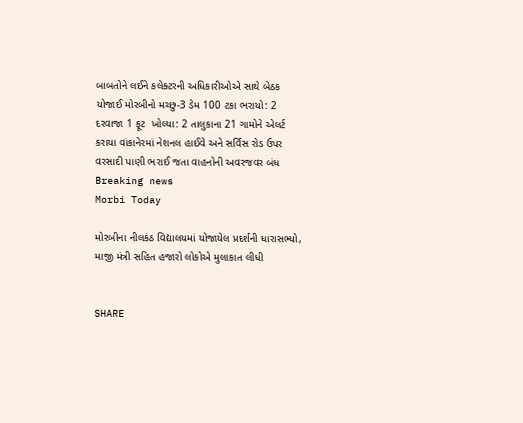બાબતોને લઈને કલેક્ટરની અધિકારીઓએ સાથે બેઠક યોજાઈ મોરબીનો મચ્છુ-3 ડેમ 100 ટકા ભરાયો: 2 દરવાજા 1 ફૂટ  ખોલ્યા: 2 તાલુકાના 21 ગામોને એલર્ટ કરાયા વાંકાનેરમાં નેશનલ હાઈવે અને સર્વિસ રોડ ઉપર વરસાદી પાણી ભરાઈ જતા વાહનોની અવરજવર બંધ
Breaking news
Morbi Today

મોરબીના નીલકંઠ વિદ્યાલયમાં યોજાયેલ પ્રદર્શની ધારાસભ્યો, માજી મંત્રી સહિત હજારો લોકોએ મુલાકાત લીધી


SHARE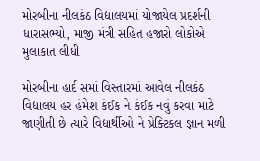મોરબીના નીલકંઠ વિદ્યાલયમાં યોજાયેલ પ્રદર્શની ધારાસભ્યો, માજી મંત્રી સહિત હજારો લોકોએ મુલાકાત લીધી

મોરબીના હાર્દ સમાં વિસ્તારમાં આવેલ નીલકંઠ વિદ્યાલય હર હંમેશ કંઈક ને કંઈક નવું કરવા માટે જાણીતી છે ત્યારે વિદ્યાર્થીઓ ને પ્રેક્ટિકલ જ્ઞાન મળી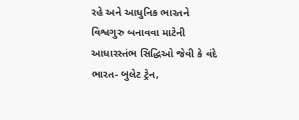રહે અને આધુનિક ભારતને વિશ્વગુરુ બનાવવા માટેની આધારસ્તંભ સિદ્ધિઓ જેવી કે વંદે ભારત- બુલેટ ટ્રેન,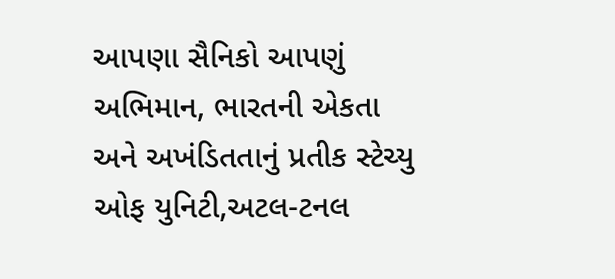આપણા સૈનિકો આપણું અભિમાન, ભારતની એકતા અને અખંડિતતાનું પ્રતીક સ્ટેચ્યુ ઓફ યુનિટી,અટલ-ટનલ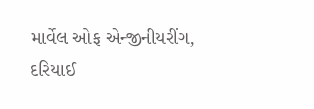માર્વેલ ઓફ એન્જીનીયરીંગ, દરિયાઈ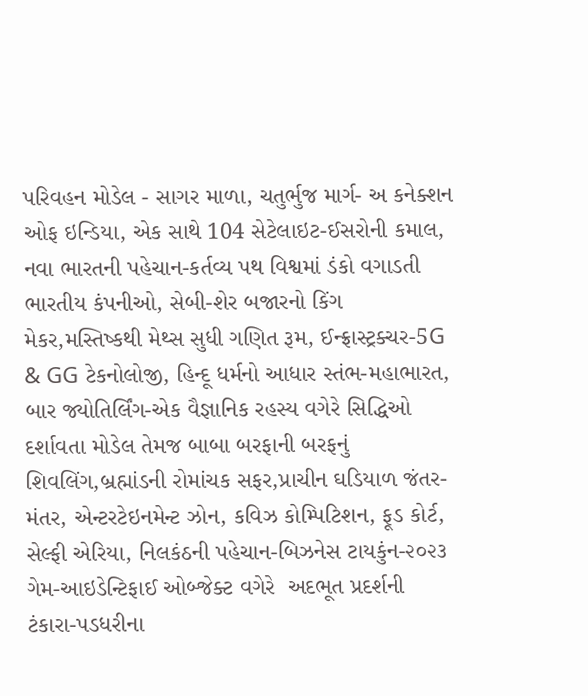પરિવહન મોડેલ - સાગર માળા, ચતુર્ભુજ માર્ગ- અ કનેક્શન ઓફ ઇન્ડિયા, એક સાથે 104 સેટેલાઇટ-ઈસરોની કમાલ, નવા ભારતની પહેચાન-કર્તવ્ય પથ વિશ્વમાં ડંકો વગાડતી ભારતીય કંપનીઓ, સેબી-શેર બજારનો કિંગ મેકર,મસ્તિષ્કથી મેથ્સ સુધી ગણિત રૂમ, ઈન્ફ્રાસ્ટ્રક્ચર-5G & GG ટેકનોલોજી, હિન્દૂ ધર્મનો આધાર સ્તંભ-મહાભારત, બાર જ્યોતિર્લિંગ-એક વૈજ્ઞાનિક રહસ્ય વગેરે સિદ્ધિઓ દર્શાવતા મોડેલ તેમજ બાબા બરફાની બરફનું શિવલિંગ,બ્રહ્માંડની રોમાંચક સફર,પ્રાચીન ઘડિયાળ જંતર-મંતર, એન્ટરટેઇનમેન્ટ ઝોન, કવિઝ કોમ્પિટિશન, ફૂડ કોર્ટ, સેલ્ફી એરિયા, નિલકંઠની પહેચાન-બિઝનેસ ટાયકુંન-૨૦૨૩ ગેમ-આઇડેન્ટિફાઈ ઓબ્જેક્ટ વગેરે  અદભૂત પ્રદર્શની ટંકારા-પડધરીના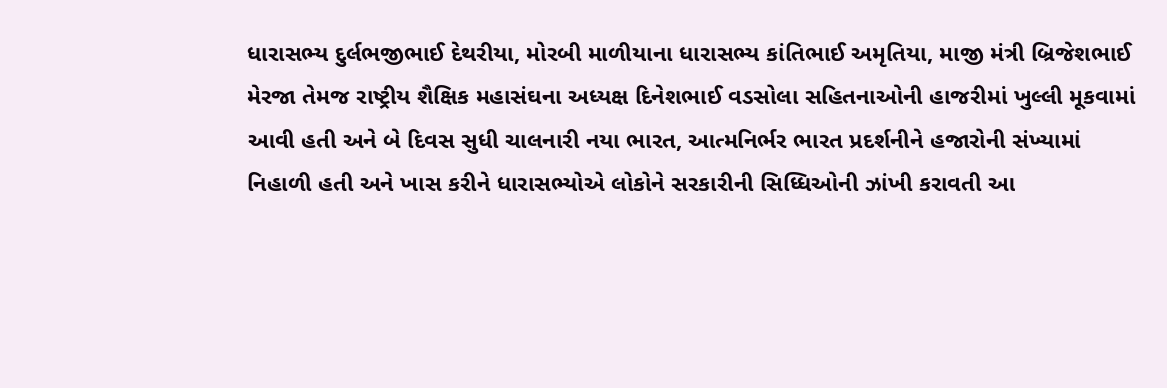ધારાસભ્ય દુર્લભજીભાઈ દેથરીયા, મોરબી માળીયાના ધારાસભ્ય કાંતિભાઈ અમૃતિયા, માજી મંત્રી બ્રિજેશભાઈ મેરજા તેમજ રાષ્ટ્રીય શૈક્ષિક મહાસંઘના અધ્યક્ષ દિનેશભાઈ વડસોલા સહિતનાઓની હાજરીમાં ખુલ્લી મૂકવામાં આવી હતી અને બે દિવસ સુધી ચાલનારી નયા ભારત, આત્મનિર્ભર ભારત પ્રદર્શનીને હજારોની સંખ્યામાં નિહાળી હતી અને ખાસ કરીને ધારાસભ્યોએ લોકોને સરકારીની સિધ્ધિઓની ઝાંખી કરાવતી આ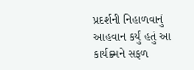પ્રદર્શની નિહાળવાનું આહવાન કર્યું હતું આ કાર્યક્ર્મને સફળ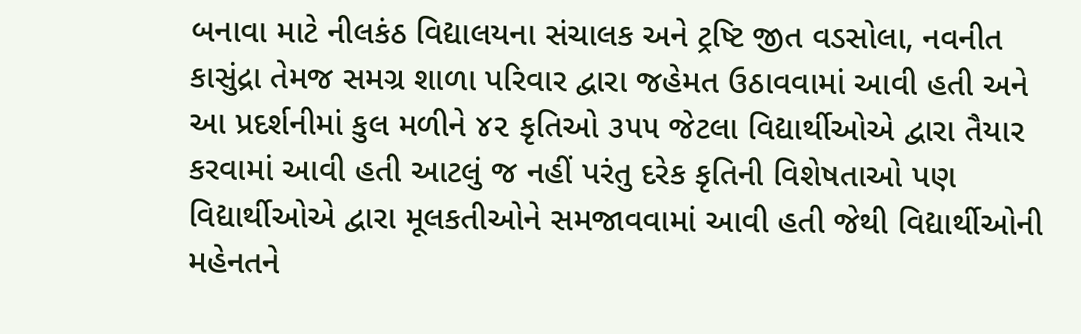બનાવા માટે નીલકંઠ વિદ્યાલયના સંચાલક અને ટ્રષ્ટિ જીત વડસોલા, નવનીત કાસુંદ્રા તેમજ સમગ્ર શાળા પરિવાર દ્વારા જહેમત ઉઠાવવામાં આવી હતી અને આ પ્રદર્શનીમાં કુલ મળીને ૪૨ કૃતિઓ ૩૫૫ જેટલા વિદ્યાર્થીઓએ દ્વારા તૈયાર કરવામાં આવી હતી આટલું જ નહીં પરંતુ દરેક કૃતિની વિશેષતાઓ પણ વિદ્યાર્થીઓએ દ્વારા મૂલકતીઓને સમજાવવામાં આવી હતી જેથી વિદ્યાર્થીઓની મહેનતને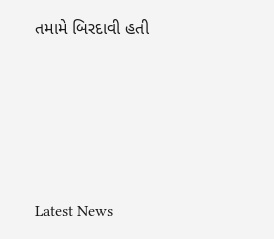તમામે બિરદાવી હતી






Latest News